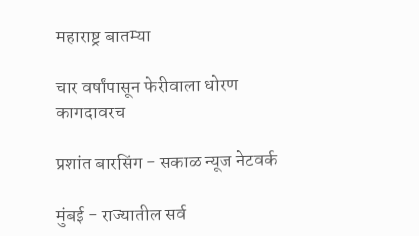महाराष्ट्र बातम्या

चार वर्षांपासून फेरीवाला धोरण कागदावरच

प्रशांत बारसिंग - सकाळ न्यूज नेटवर्क

मुंबई - राज्यातील सर्व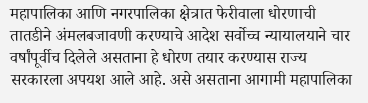महापालिका आणि नगरपालिका क्षेत्रात फेरीवाला धोरणाची तातडीने अंमलबजावणी करण्याचे आदेश सर्वोच्च न्यायालयाने चार वर्षांपूर्वीच दिलेले असताना हे धोरण तयार करण्यास राज्य सरकारला अपयश आले आहे. असे असताना आगामी महापालिका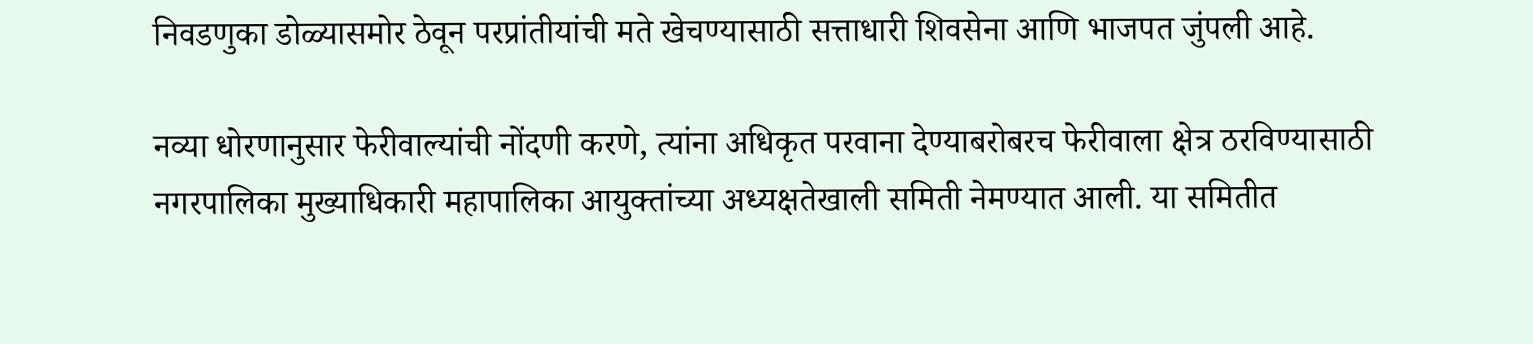निवडणुका डोळ्यासमोर ठेवून परप्रांतीयांची मते खेचण्यासाठी सत्ताधारी शिवसेना आणि भाजपत जुंपली आहे.

नव्या धोरणानुसार फेरीवाल्यांची नोंदणी करणे, त्यांना अधिकृत परवाना देण्याबरोबरच फेरीवाला क्षेत्र ठरविण्यासाठी नगरपालिका मुख्याधिकारी महापालिका आयुक्‍तांच्या अध्यक्षतेखाली समिती नेमण्यात आली. या समितीत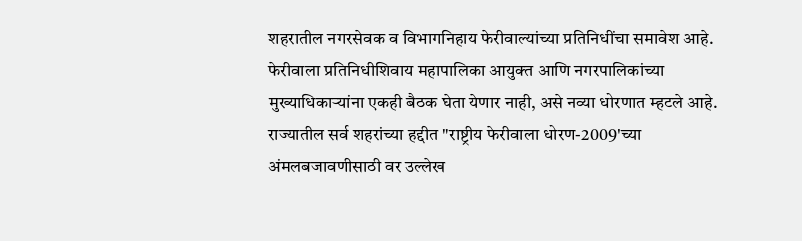शहरातील नगरसेवक व विभागनिहाय फेरीवाल्यांच्या प्रतिनिधींचा समावेश आहे. फेरीवाला प्रतिनिधीशिवाय महापालिका आयुक्‍त आणि नगरपालिकांच्या मुख्याधिकाऱ्यांना एकही बैठक घेता येणार नाही, असे नव्या धोरणात म्हटले आहे. राज्यातील सर्व शहरांच्या हद्दीत "राष्ट्रीय फेरीवाला धोरण-2009'च्या अंमलबजावणीसाठी वर उल्लेख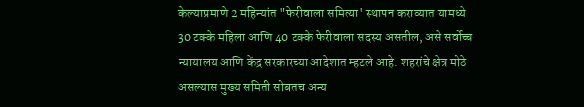केल्याप्रमाणे 2 महिन्यांत "फेरीवाला समित्या' स्थापन कराव्यात यामध्ये 30 टक्‍के महिला आणि 40 टक्‍के फेरीवाला सदस्य असतील, असे सर्वोच्च न्यायालय आणि केंद्र सरकारच्या आदेशात म्हटले आहे. शहरांचे क्षेत्र मोठे असल्यास मुख्य समिती सोबतच अन्य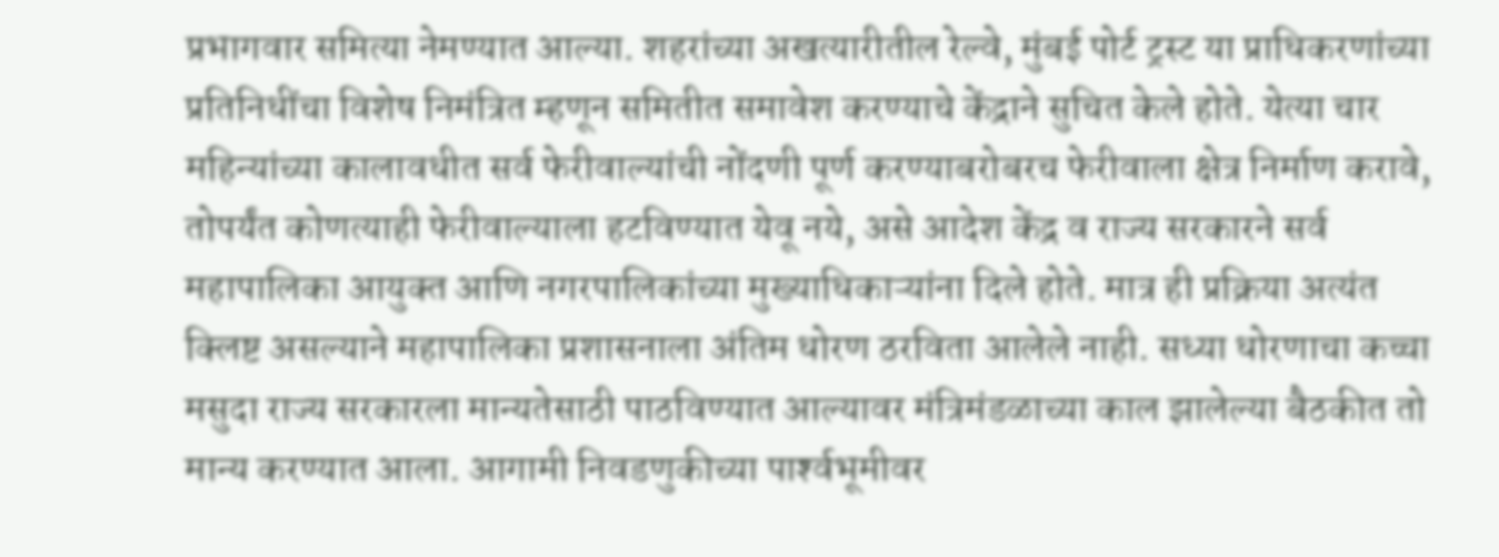प्रभागवार समित्या नेमण्यात आल्या. शहरांच्या अखत्यारीतील रेल्वे, मुंबई पोर्ट ट्रस्ट या प्राधिकरणांच्या प्रतिनिधींचा विशेष निमंत्रित म्हणून समितीत समावेश करण्याचे केंद्राने सुचित केले होते. येत्या चार महिन्यांच्या कालावधीत सर्व फेरीवाल्यांची नोंदणी पूर्ण करण्याबरोबरच फेरीवाला क्षेत्र निर्माण करावे, तोपर्यंत कोणत्याही फेरीवाल्याला हटविण्यात येवू नये, असे आदेश केंद्र व राज्य सरकारने सर्व महापालिका आयुक्‍त आणि नगरपालिकांच्या मुख्याधिकाऱ्यांना दिले होते. मात्र ही प्रक्रिया अत्यंत क्‍लिष्ट असल्याने महापालिका प्रशासनाला अंतिम धोरण ठरविता आलेले नाही. सध्या धोरणाचा कच्चा मसुदा राज्य सरकारला मान्यतेसाठी पाठविण्यात आल्यावर मंत्रिमंडळाच्या काल झालेल्या बैठकीत तो मान्य करण्यात आला. आगामी निवडणुकीच्या पार्श्‍वभूमीवर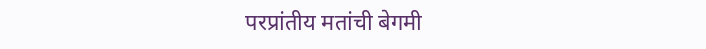परप्रांतीय मतांची बेगमी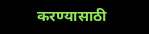करण्यासाठी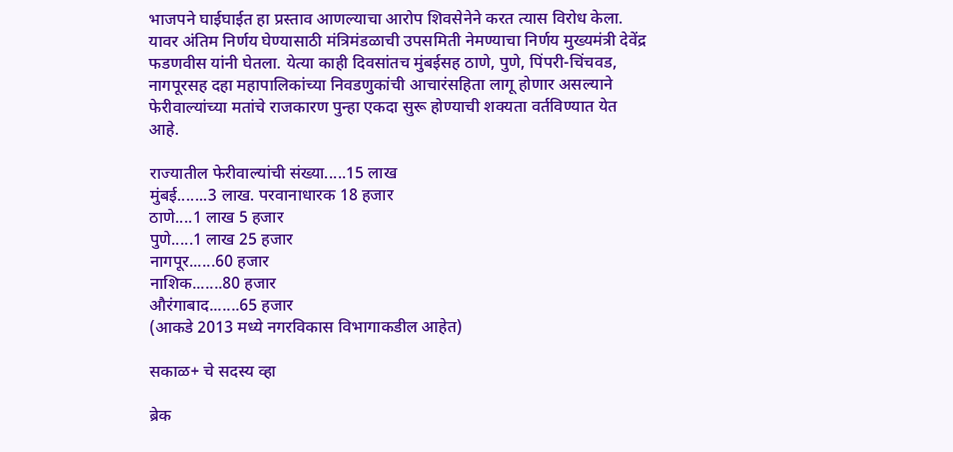भाजपने घाईघाईत हा प्रस्ताव आणल्याचा आरोप शिवसेनेने करत त्यास विरोध केला. यावर अंतिम निर्णय घेण्यासाठी मंत्रिमंडळाची उपसमिती नेमण्याचा निर्णय मुख्यमंत्री देवेंद्र फडणवीस यांनी घेतला. येत्या काही दिवसांतच मुंबईसह ठाणे, पुणे, पिंपरी-चिंचवड, नागपूरसह दहा महापालिकांच्या निवडणुकांची आचारंसहिता लागू होणार असल्याने फेरीवाल्यांच्या मतांचे राजकारण पुन्हा एकदा सुरू होण्याची शक्‍यता वर्तविण्यात येत आहे.

राज्यातील फेरीवाल्यांची संख्या.....15 लाख
मुंबई.......3 लाख. परवानाधारक 18 हजार
ठाणे....1 लाख 5 हजार
पुणे.....1 लाख 25 हजार
नागपूर......60 हजार
नाशिक.......80 हजार
औरंगाबाद.......65 हजार
(आकडे 2013 मध्ये नगरविकास विभागाकडील आहेत)

सकाळ+ चे सदस्य व्हा

ब्रेक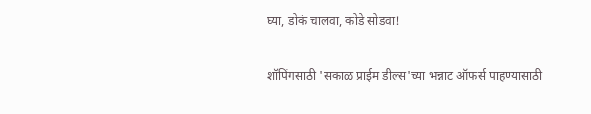घ्या, डोकं चालवा, कोडे सोडवा!

शॉपिंगसाठी 'सकाळ प्राईम डील्स'च्या भन्नाट ऑफर्स पाहण्यासाठी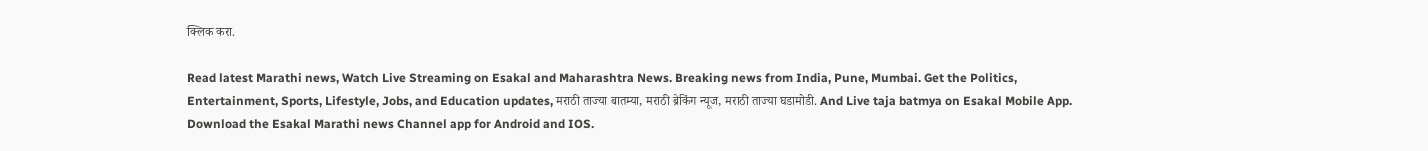क्लिक करा.

Read latest Marathi news, Watch Live Streaming on Esakal and Maharashtra News. Breaking news from India, Pune, Mumbai. Get the Politics, Entertainment, Sports, Lifestyle, Jobs, and Education updates, मराठी ताज्या बातम्या, मराठी ब्रेकिंग न्यूज, मराठी ताज्या घडामोडी. And Live taja batmya on Esakal Mobile App. Download the Esakal Marathi news Channel app for Android and IOS.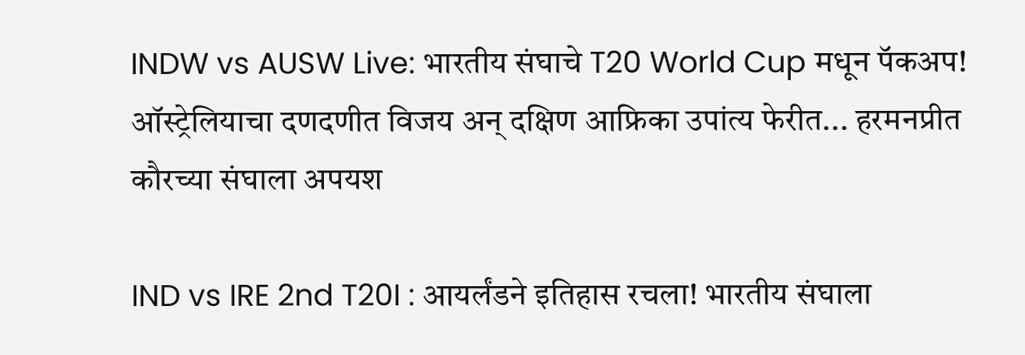INDW vs AUSW Live: भारतीय संघाचे T20 World Cup मधून पॅकअप! ऑस्ट्रेलियाचा दणदणीत विजय अन् दक्षिण आफ्रिका उपांत्य फेरीत... हरमनप्रीत कौरच्या संघाला अपयश

IND vs IRE 2nd T20I : आयर्लंडने इतिहास रचला! भारतीय संघाला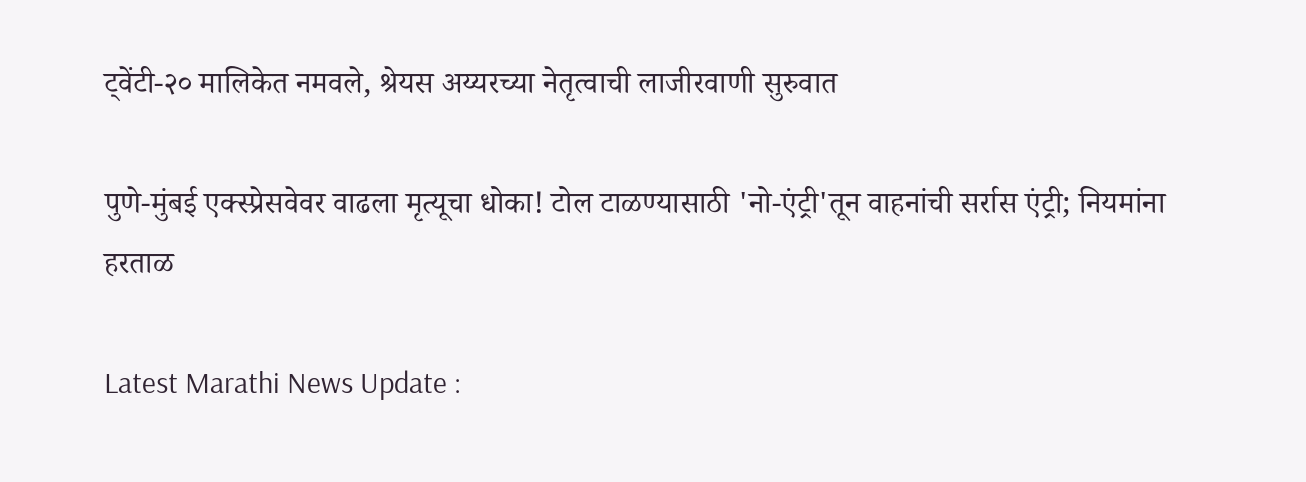ट्वेंटी-२० मालिकेत नमवले, श्रेयस अय्यरच्या नेतृत्वाची लाजीरवाणी सुरुवात

पुणे-मुंबई एक्स्प्रेसवेवर वाढला मृत्यूचा धोका! टोल टाळण्यासाठी 'नो-एंट्री'तून वाहनांची सर्रास एंट्री; नियमांना हरताळ

Latest Marathi News Update :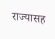राज्यासह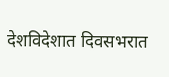देशविदेशात दिवसभरात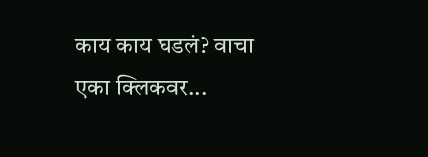काय काय घडलं? वाचा एका क्लिकवर...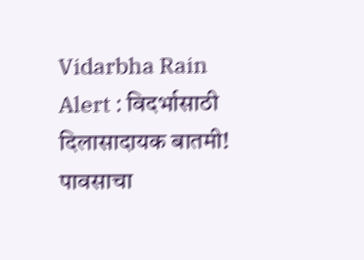Vidarbha Rain Alert : विदर्भासाठी दिलासादायक बातमी! पावसाचा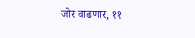जोर वाढणार, ११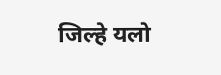जिल्हे यलो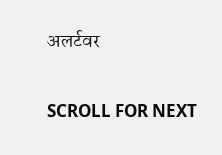अलर्टवर

SCROLL FOR NEXT